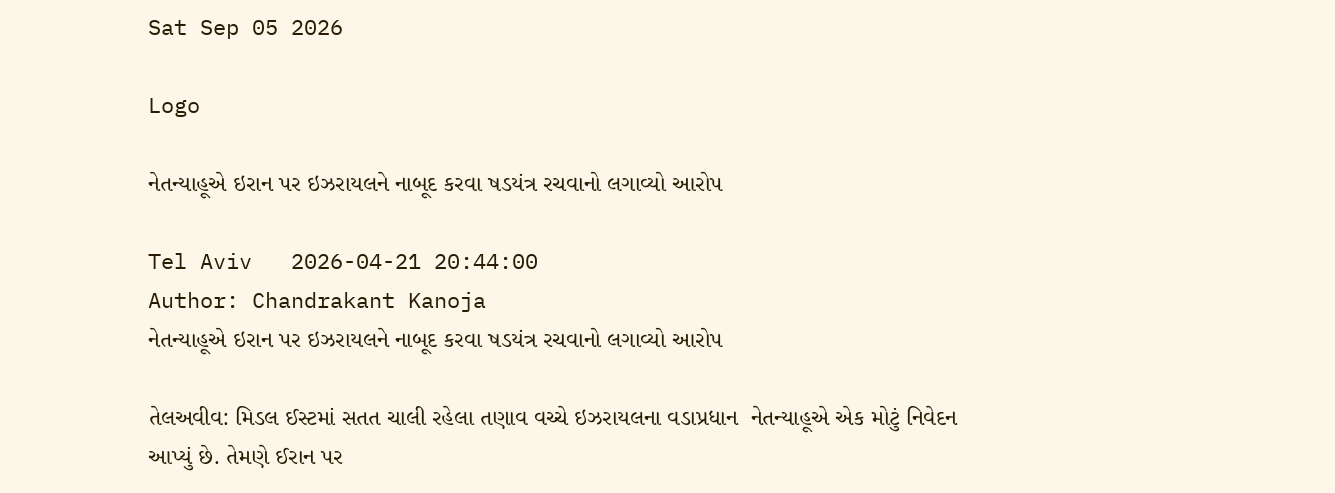Sat Sep 05 2026

Logo

નેતન્યાહૂએ ઇરાન પર ઇઝરાયલને નાબૂદ કરવા ષડયંત્ર રચવાનો લગાવ્યો આરોપ

Tel Aviv   2026-04-21 20:44:00
Author: Chandrakant Kanoja
નેતન્યાહૂએ ઇરાન પર ઇઝરાયલને નાબૂદ કરવા ષડયંત્ર રચવાનો લગાવ્યો આરોપ

તેલઅવીવ: મિડલ ઈસ્ટમાં સતત ચાલી રહેલા તણાવ વચ્ચે ઇઝરાયલના વડાપ્રધાન  નેતન્યાહૂએ એક મોટું નિવેદન આપ્યું છે. તેમણે ઈરાન પર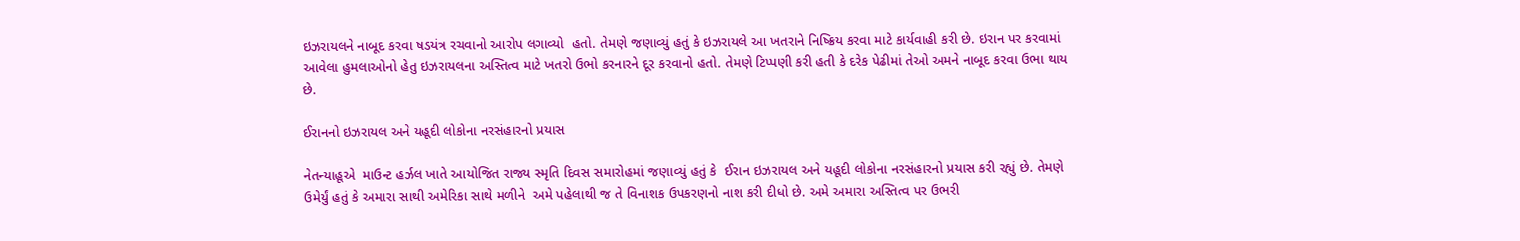ઇઝરાયલને નાબૂદ કરવા ષડયંત્ર રચવાનો આરોપ લગાવ્યો  હતો. તેમણે જણાવ્યું હતું કે ઇઝરાયલે આ ખતરાને નિષ્ક્રિય કરવા માટે કાર્યવાહી કરી છે. ઇરાન પર કરવામાં આવેલા હુમલાઓનો હેતુ ઇઝરાયલના અસ્તિત્વ માટે ખતરો ઉભો કરનારને દૂર કરવાનો હતો. તેમણે ટિપ્પણી કરી હતી કે દરેક પેઢીમાં તેઓ અમને નાબૂદ કરવા ઉભા થાય છે.

ઈરાનનો ઇઝરાયલ અને યહૂદી લોકોના નરસંહારનો પ્રયાસ

નેતન્યાહૂએ  માઉન્ટ હર્ઝલ ખાતે આયોજિત રાજ્ય સ્મૃતિ દિવસ સમારોહમાં જણાવ્યું હતું કે  ઈરાન ઇઝરાયલ અને યહૂદી લોકોના નરસંહારનો પ્રયાસ કરી રહ્યું છે. તેમણે ઉમેર્યું હતું કે અમારા સાથી અમેરિકા સાથે મળીને  અમે પહેલાથી જ તે વિનાશક ઉપકરણનો નાશ કરી દીધો છે. અમે અમારા અસ્તિત્વ પર ઉભરી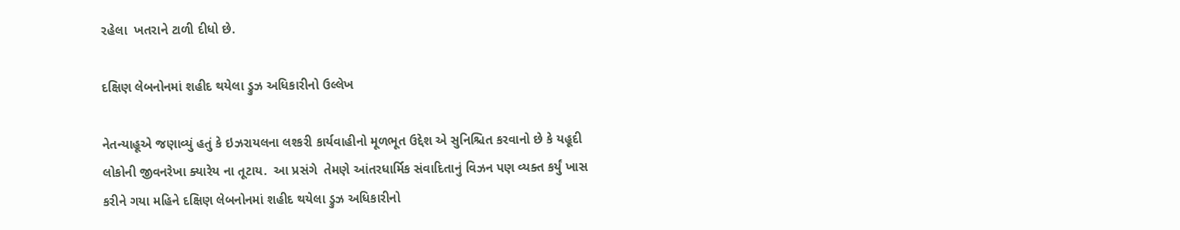રહેલા  ખતરાને ટાળી દીધો છે.

દક્ષિણ લેબનોનમાં શહીદ થયેલા ડ્રુઝ અધિકારીનો ઉલ્લેખ

નેતન્યાહૂએ જણાવ્યું હતું કે ઇઝરાયલના લશ્કરી કાર્યવાહીનો મૂળભૂત ઉદ્દેશ એ સુનિશ્ચિત કરવાનો છે કે યહૂદી લોકોની જીવનરેખા ક્યારેય ના તૂટાય.  આ પ્રસંગે  તેમણે આંતરધાર્મિક સંવાદિતાનું વિઝન પણ વ્યક્ત કર્યું ખાસ કરીને ગયા મહિને દક્ષિણ લેબનોનમાં શહીદ થયેલા ડ્રુઝ અધિકારીનો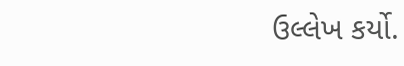ઉલ્લેખ કર્યો.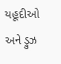યહૂદીઓ અને ડ્રુઝ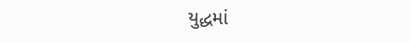યુદ્ધમાં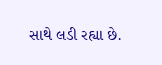સાથે લડી રહ્યા છે.